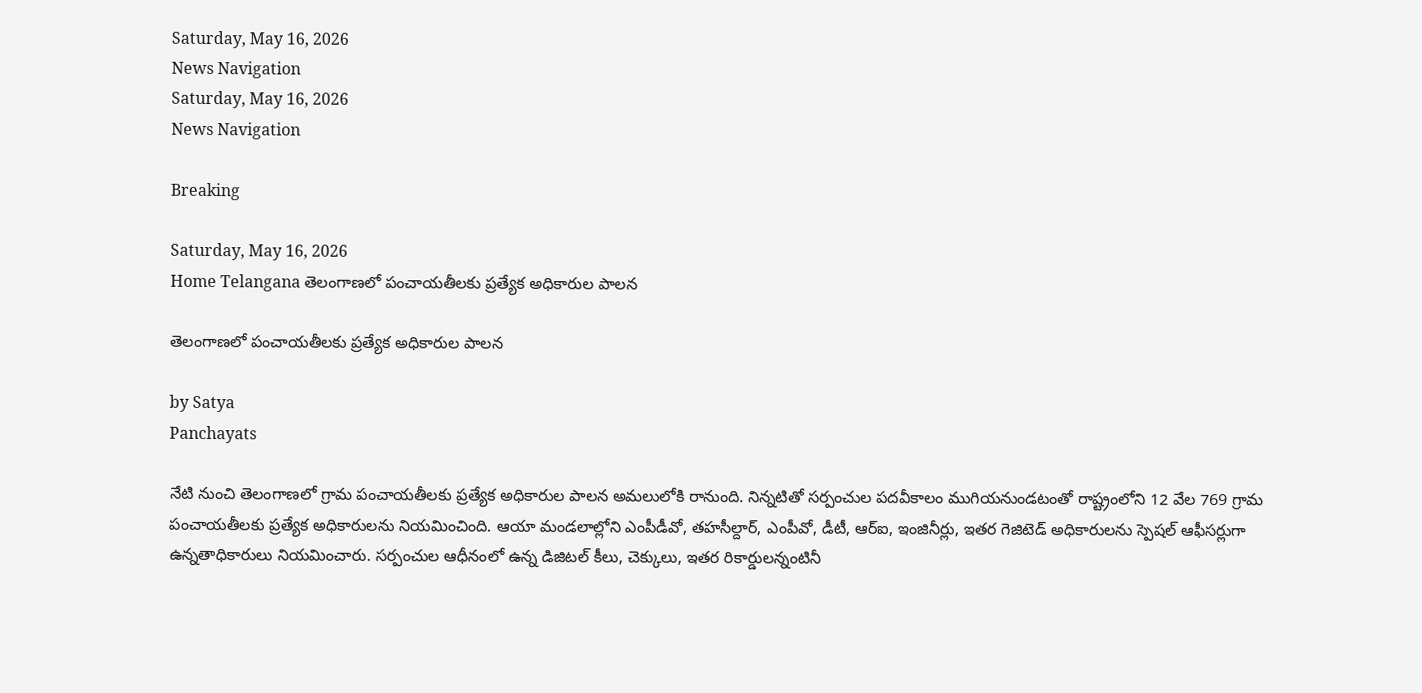Saturday, May 16, 2026
News Navigation
Saturday, May 16, 2026
News Navigation

Breaking

Saturday, May 16, 2026
Home Telangana తెలంగాణలో పంచాయతీలకు ప్రత్యేక అధికారుల పాలన

తెలంగాణలో పంచాయతీలకు ప్రత్యేక అధికారుల పాలన

by Satya
Panchayats

నేటి నుంచి తెలంగాణలో గ్రామ పంచాయతీలకు ప్రత్యేక అధికారుల పాలన అమలులోకి రానుంది. నిన్నటితో సర్పంచుల పదవీకాలం ముగియనుండటంతో రాష్ట్రంలోని 12 వేల 769 గ్రామ పంచాయతీలకు ప్రత్యేక అధికారులను నియమించింది. ఆయా మండలాల్లోని ఎంపీడీవో, తహసీల్దార్‌, ఎంపీవో, డీటీ, ఆర్‌ఐ, ఇంజినీర్లు, ఇతర గెజిటెడ్‌ అధికారులను స్పెషల్‌ ఆఫీసర్లుగా ఉన్నతాధికారులు నియమించారు. సర్పంచుల ఆధీనంలో ఉన్న డిజిటల్‌ కీలు, చెక్కులు, ఇతర రికార్డులన్నంటినీ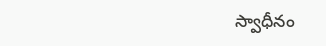స్వాధీనం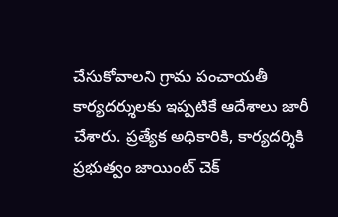చేసుకోవాలని గ్రామ పంచాయతీ కార్యదర్శులకు ఇప్పటికే ఆదేశాలు జారీ చేశారు. ప్రత్యేక అధికారికి, కార్యదర్శికి ప్రభుత్వం జాయింట్‌ చెక్‌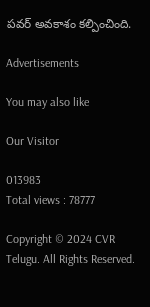పవర్‌ అవకాశం కల్పించింది.

Advertisements

You may also like

Our Visitor

013983
Total views : 78777

Copyright © 2024 CVR Telugu. All Rights Reserved.